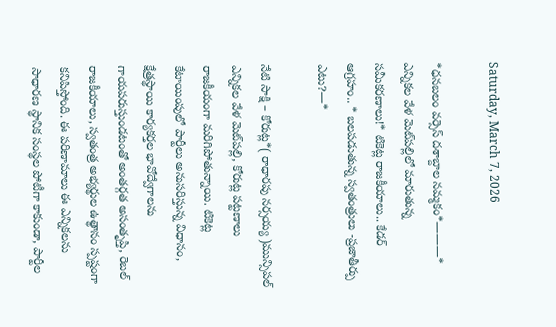Saturday, March 7, 2026

*ధనబలం వర్సెస్ దశాబ్దాల నమ్మకం*———* ఎన్నికల వేళ మెట్‌పల్లిలో మారుతున్న సమీకరణాలు!* టికెట్ల రాజకీయాలు.. కేడర్ ఆగ్రహం.. * బలపడుతున్న స్వతంత్రులు -ప్రజాతీర్పు ఎటు?—*

నేటి సాక్షి – కోరుట్ల*( రాధారపు నర్సయ్య )మున్సిపల్ ఎన్నికల వేళ మెట్‌పల్లి, కోరుట్ల పట్టణాలు రాజకీయంగా మరిగిపోతున్నాయి. టికెట్ల కేటాయింపులో పార్టీలు అనుసరిస్తున్న విధానం, క్షేత్రస్థాయి కార్యకర్తల భావోద్వేగాలను గాయపరుస్తుండటంతో అంతర్గత అసంతృప్తి, రెబల్ రాజకీయాలు, స్వతంత్ర అభ్యర్థుల ఉత్థానం స్పష్టంగా కనిపిస్తోంది. ఈ పరిణామాలు ఈ ఎన్నికలను సాధారణ స్థానిక సంస్థల పోటీగా కాకుండా, పార్టీల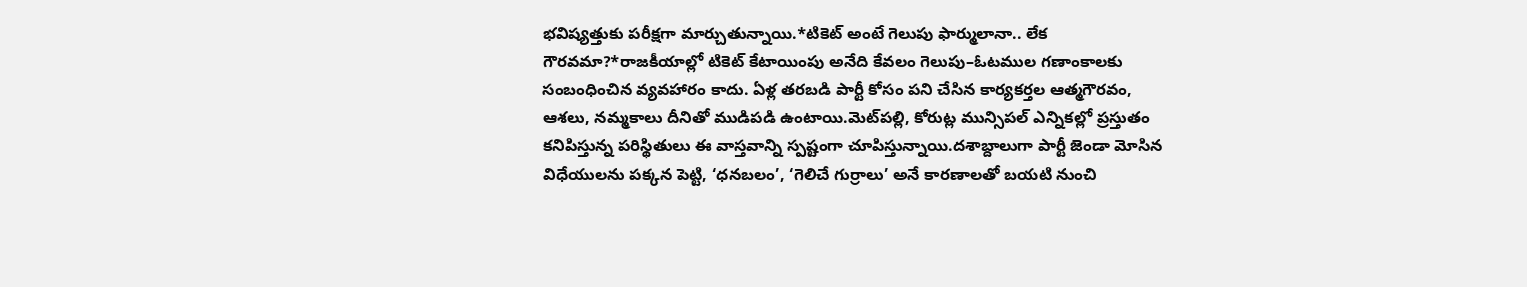భవిష్యత్తుకు పరీక్షగా మార్చుతున్నాయి.*టికెట్ అంటే గెలుపు ఫార్ములానా.. లేక గౌరవమా?*రాజకీయాల్లో టికెట్ కేటాయింపు అనేది కేవలం గెలుపు–ఓటముల గణాంకాలకు సంబంధించిన వ్యవహారం కాదు. ఏళ్ల తరబడి పార్టీ కోసం పని చేసిన కార్యకర్తల ఆత్మగౌరవం, ఆశలు, నమ్మకాలు దీనితో ముడిపడి ఉంటాయి.మెట్‌పల్లి, కోరుట్ల మున్సిపల్ ఎన్నికల్లో ప్రస్తుతం కనిపిస్తున్న పరిస్థితులు ఈ వాస్తవాన్ని స్పష్టంగా చూపిస్తున్నాయి.దశాబ్దాలుగా పార్టీ జెండా మోసిన విధేయులను పక్కన పెట్టి, ‘ధనబలం’, ‘గెలిచే గుర్రాలు’ అనే కారణాలతో బయటి నుంచి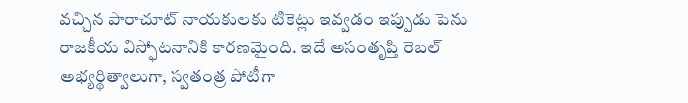వచ్చిన పారాచూట్ నాయకులకు టికెట్లు ఇవ్వడం ఇప్పుడు పెను రాజకీయ విస్ఫోటనానికి కారణమైంది. ఇదే అసంతృప్తి రెబల్ అభ్యర్థిత్వాలుగా, స్వతంత్ర పోటీగా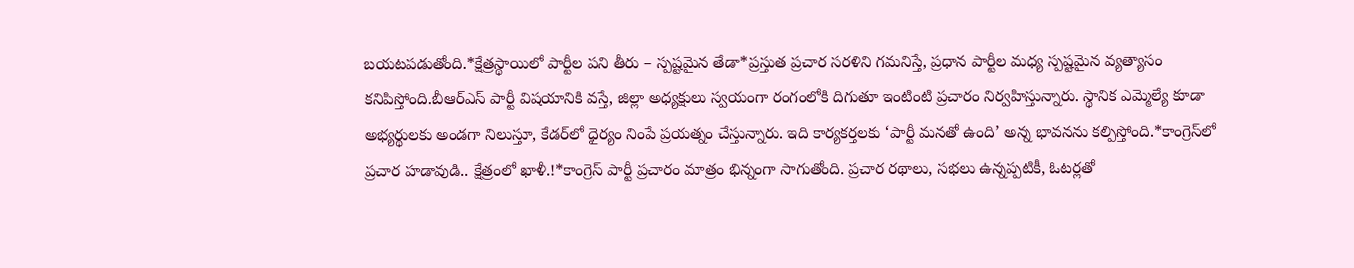బయటపడుతోంది.*క్షేత్రస్థాయిలో పార్టీల పని తీరు – స్పష్టమైన తేడా*ప్రస్తుత ప్రచార సరళిని గమనిస్తే, ప్రధాన పార్టీల మధ్య స్పష్టమైన వ్యత్యాసం కనిపిస్తోంది.బీఆర్ఎస్ పార్టీ విషయానికి వస్తే, జిల్లా అధ్యక్షులు స్వయంగా రంగంలోకి దిగుతూ ఇంటింటి ప్రచారం నిర్వహిస్తున్నారు. స్థానిక ఎమ్మెల్యే కూడా అభ్యర్థులకు అండగా నిలుస్తూ, కేడర్‌లో ధైర్యం నింపే ప్రయత్నం చేస్తున్నారు. ఇది కార్యకర్తలకు ‘పార్టీ మనతో ఉంది’ అన్న భావనను కల్పిస్తోంది.*కాంగ్రెస్‌లో ప్రచార హడావుడి.. క్షేత్రంలో ఖాళీ.!*కాంగ్రెస్ పార్టీ ప్రచారం మాత్రం భిన్నంగా సాగుతోంది. ప్రచార రథాలు, సభలు ఉన్నప్పటికీ, ఓటర్లతో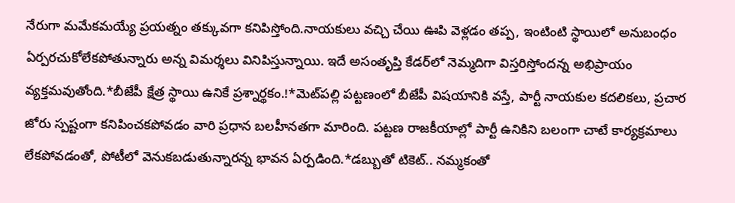నేరుగా మమేకమయ్యే ప్రయత్నం తక్కువగా కనిపిస్తోంది.నాయకులు వచ్చి చేయి ఊపి వెళ్లడం తప్ప, ఇంటింటి స్థాయిలో అనుబంధం ఏర్పరచుకోలేకపోతున్నారు అన్న విమర్శలు వినిపిస్తున్నాయి. ఇదే అసంతృప్తి కేడర్‌లో నెమ్మదిగా విస్తరిస్తోందన్న అభిప్రాయం వ్యక్తమవుతోంది.*బీజేపీ క్షేత్ర స్థాయి ఉనికే ప్రశ్నార్థకం.!*మెట్‌పల్లి పట్టణంలో బీజేపీ విషయానికి వస్తే, పార్టీ నాయకుల కదలికలు, ప్రచార జోరు స్పష్టంగా కనిపించకపోవడం వారి ప్రధాన బలహీనతగా మారింది. పట్టణ రాజకీయాల్లో పార్టీ ఉనికిని బలంగా చాటే కార్యక్రమాలు లేకపోవడంతో, పోటీలో వెనుకబడుతున్నారన్న భావన ఏర్పడింది.*డబ్బుతో టికెట్.. నమ్మకంతో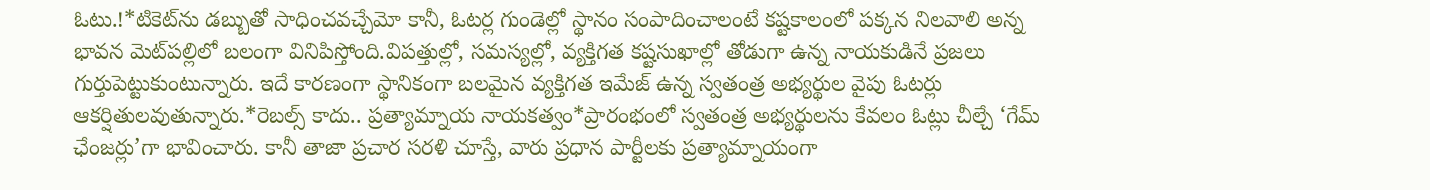ఓటు.!*టికెట్‌ను డబ్బుతో సాధించవచ్చేమో కానీ, ఓటర్ల గుండెల్లో స్థానం సంపాదించాలంటే కష్టకాలంలో పక్కన నిలవాలి అన్న భావన మెట్‌పల్లిలో బలంగా వినిపిస్తోంది.విపత్తుల్లో, సమస్యల్లో, వ్యక్తిగత కష్టసుఖాల్లో తోడుగా ఉన్న నాయకుడినే ప్రజలు గుర్తుపెట్టుకుంటున్నారు. ఇదే కారణంగా స్థానికంగా బలమైన వ్యక్తిగత ఇమేజ్ ఉన్న స్వతంత్ర అభ్యర్థుల వైపు ఓటర్లు ఆకర్షితులవుతున్నారు.*రెబల్స్ కాదు.. ప్రత్యామ్నాయ నాయకత్వం*ప్రారంభంలో స్వతంత్ర అభ్యర్థులను కేవలం ఓట్లు చీల్చే ‘గేమ్ ఛేంజర్లు’గా భావించారు. కానీ తాజా ప్రచార సరళి చూస్తే, వారు ప్రధాన పార్టీలకు ప్రత్యామ్నాయంగా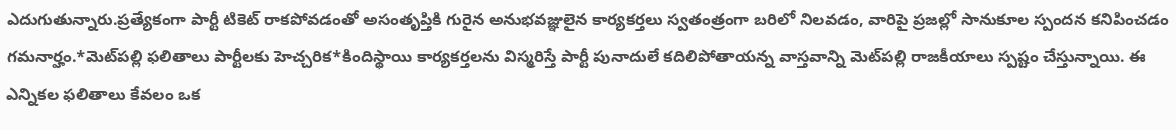ఎదుగుతున్నారు.ప్రత్యేకంగా పార్టీ టికెట్ రాకపోవడంతో అసంతృప్తికి గురైన అనుభవజ్ఞులైన కార్యకర్తలు స్వతంత్రంగా బరిలో నిలవడం, వారిపై ప్రజల్లో సానుకూల స్పందన కనిపించడం గమనార్హం.*మెట్‌పల్లి ఫలితాలు పార్టీలకు హెచ్చరిక*కిందిస్థాయి కార్యకర్తలను విస్మరిస్తే పార్టీ పునాదులే కదిలిపోతాయన్న వాస్తవాన్ని మెట్‌పల్లి రాజకీయాలు స్పష్టం చేస్తున్నాయి. ఈ ఎన్నికల ఫలితాలు కేవలం ఒక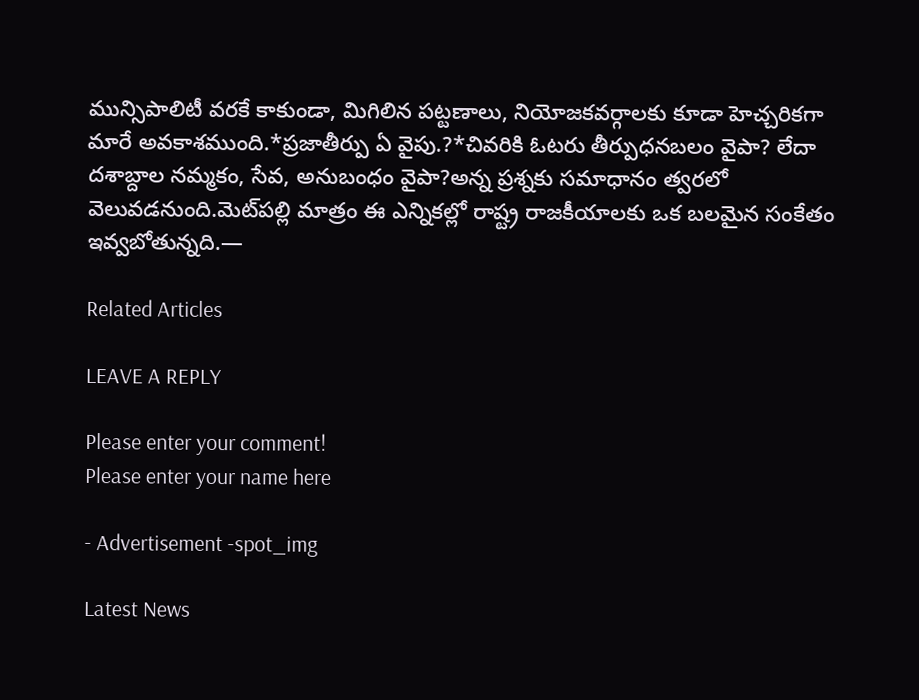మున్సిపాలిటీ వరకే కాకుండా, మిగిలిన పట్టణాలు, నియోజకవర్గాలకు కూడా హెచ్చరికగా మారే అవకాశముంది.*ప్రజాతీర్పు ఏ వైపు.?*చివరికి ఓటరు తీర్పుధనబలం వైపా? లేదా దశాబ్దాల నమ్మకం, సేవ, అనుబంధం వైపా?అన్న ప్రశ్నకు సమాధానం త్వరలో వెలువడనుంది.మెట్‌పల్లి మాత్రం ఈ ఎన్నికల్లో రాష్ట్ర రాజకీయాలకు ఒక బలమైన సంకేతం ఇవ్వబోతున్నది.—

Related Articles

LEAVE A REPLY

Please enter your comment!
Please enter your name here

- Advertisement -spot_img

Latest News